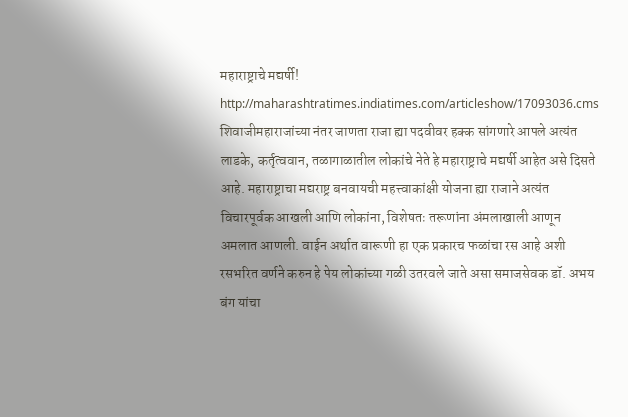महाराष्ट्राचे मद्यर्षी!
http://maharashtratimes.indiatimes.com/articleshow/17093036.cms
शिवाजीमहाराजांच्या नंतर जाणता राजा ह्या पदवीवर हक्क सांगणारे आपले अत्यंत लाडके, कर्तृत्ववान, तळागाळातील लोकांचे नेते हे महाराष्ट्राचे मद्यर्षी आहेत असे दिसते आहे. महाराष्ट्राचा मद्यराष्ट्र बनवायची महत्त्वाकांक्षी योजना ह्या राजाने अत्यंत विचारपूर्वक आखली आणि लोकांना, विशेषतः तरूणांना अंमलाखाली आणून अमलात आणली. वाईन अर्थात वारूणी हा एक प्रकारच फळांचा रस आहे अशी रसभरित वर्णने करुन हे पेय लोकांच्या गळी उतरवले जाते असा समाजसेवक डॉ. अभय बंग यांचा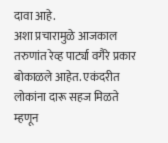दावा आहे.
अशा प्रचारामुळे आजकाल तरुणांत रेव्ह पार्ट्या वगैरे प्रकार बोकाळले आहेत. एकंदरीत लोकांना दारू सहज मिळते म्हणून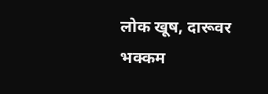लोक खूष, दारूवर भक्कम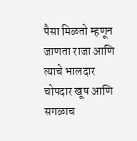पैसा मिळतो म्हणून जाणता राजा आणि त्याचे भालदार चोपदार खूष आणि सगळाच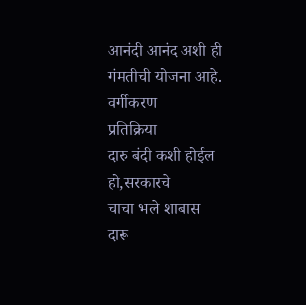आनंदी आनंद अशी ही गंमतीची योजना आहे.
वर्गीकरण
प्रतिक्रिया
दारु बंदी कशी होईल हो,सरकारचे
चाचा भले शाबास
दारू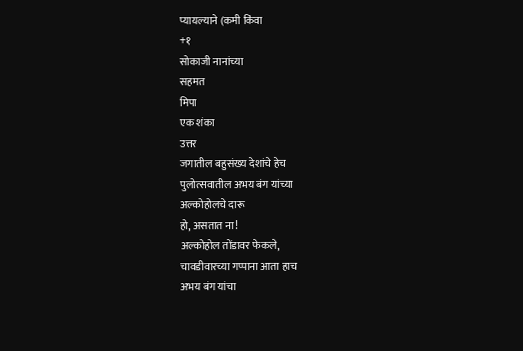प्यायल्याने (कमी किंवा
+१
सोकाजी नानांच्या
सहमत
मिपा
एक शंका
उत्तर
जगातील बहुसंख्य देशांचे हेच
पुलोत्सवातील अभय बंग यांच्या
अल्कोहोलचे दारू
हो, असतात ना!
अल्कोहोल तोंडावर फेकले,
चावडीवारच्या गप्पाना आता हाच
अभय बंग यांचा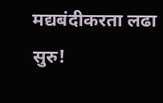मद्यबंदीकरता लढा सुरु!